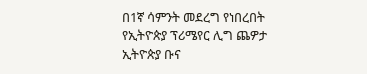በ1ኛ ሳምንት መደረግ የነበረበት የኢትዮጵያ ፕሪሜየር ሊግ ጨዎታ ኢትዮጵያ ቡና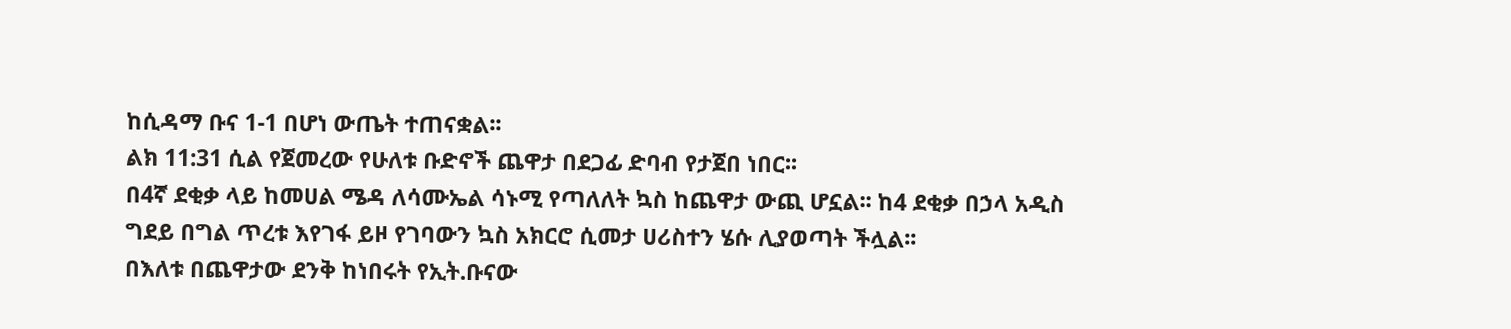ከሲዳማ ቡና 1-1 በሆነ ውጤት ተጠናቋል፡፡
ልክ 11:31 ሲል የጀመረው የሁለቱ ቡድኖች ጨዋታ በደጋፊ ድባብ የታጀበ ነበር፡፡
በ4ኛ ደቂቃ ላይ ከመሀል ሜዳ ለሳሙኤል ሳኑሚ የጣለለት ኳስ ከጨዋታ ውጪ ሆኗል፡፡ ከ4 ደቂቃ በኃላ አዲስ ግደይ በግል ጥረቱ እየገፋ ይዞ የገባውን ኳስ አክርሮ ሲመታ ሀሪስተን ሄሱ ሊያወጣት ችሏል፡፡
በእለቱ በጨዋታው ደንቅ ከነበሩት የኢት.ቡናው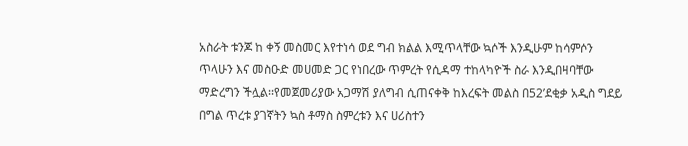አስራት ቱንጆ ከ ቀኝ መስመር እየተነሳ ወደ ግብ ክልል እሚጥላቸው ኳሶች እንዲሁም ከሳምሶን ጥላሁን እና መስዑድ መሀመድ ጋር የነበረው ጥምረት የሲዳማ ተከላካዮች ስራ እንዲበዛባቸው ማድረግን ችሏል፡፡የመጀመሪያው አጋማሽ ያለግብ ሲጠናቀቅ ከእረፍት መልስ በ52’ደቂቃ አዲስ ግደይ በግል ጥረቱ ያገኛትን ኳስ ቶማስ ስምረቱን እና ሀሪስተን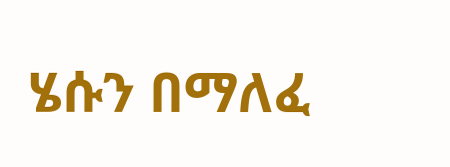ሄሱን በማለፈ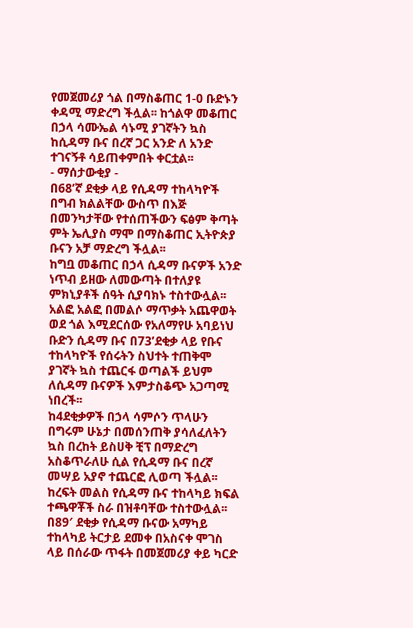የመጀመሪያ ጎል በማስቆጠር 1-0 ቡድኑን ቀዳሚ ማድረግ ችሏል፡፡ ከጎልዋ መቆጠር በኃላ ሳሙኤል ሳኑሚ ያገኛትን ኳስ ከሲዳማ ቡና በረኛ ጋር አንድ ለ አንድ ተገናኝቶ ሳይጠቀምበት ቀርቷል፡፡
- ማሰታውቂያ -
በ68’ኛ ደቂቃ ላይ የሲዳማ ተከላካዮች በግብ ክልልቸው ውስጥ በእጅ በመንካታቸው የተሰጠችውን ፍፅም ቅጣት ምት ኤሊያስ ማሞ በማስቆጠር ኢትዮጵያ ቡናን አቻ ማድረግ ችሏል፡፡
ከግቧ መቆጠር በኃላ ሲዳማ ቡናዎች አንድ ነጥብ ይዘው ለመውጣት በተለያዩ ምክኒያቶች ሰዓት ሲያባክኑ ተስተውሏል፡፡
አልፎ አልፎ በመልሶ ማጥቃት አጨዋወት ወደ ጎል እሚደርሰው የአለማየሁ አባይነህ ቡድን ሲዳማ ቡና በ73’ደቂቃ ላይ የቡና ተከላካዮች የሰሩትን ስህተት ተጠቅሞ ያገኛት ኳስ ተጨርፋ ወጣልች ይህም ለሲዳማ ቡናዎች እምታስቆጭ አጋጣሚ ነበረች፡፡
ከ4ደቂቃዎች በኃላ ሳምሶን ጥላሁን በግሩም ሁኔታ በመሰንጠቅ ያሳለፈለትን ኳስ በረከት ይስሀቅ ቺፕ በማድረግ አስቆጥራለሁ ሲል የሲዳማ ቡና በረኛ መሣይ አያኖ ተጨርፎ ሊወጣ ችሏል፡፡
ከረፍት መልስ የሲዳማ ቡና ተከላካይ ክፍል ተጫዋቾች ስራ በዝቶባቸው ተስተውሏል፡፡
በ89′ ደቂቃ የሲዳማ ቡናው አማካይ ተከላካይ ትርታይ ደመቀ በአስናቀ ሞገስ ላይ በሰራው ጥፋት በመጀመሪያ ቀይ ካርድ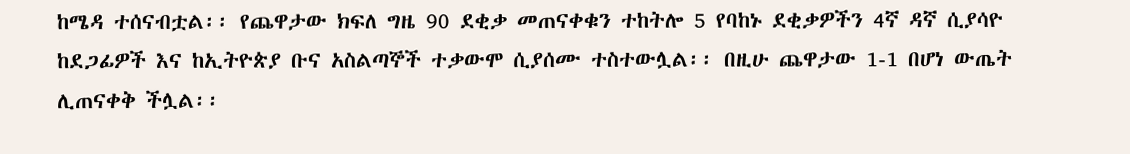ከሜዳ ተሰናብቷል፡፡ የጨዋታው ክፍለ ግዜ 90 ደቂቃ መጠናቀቁን ተከትሎ 5 የባከኑ ደቂቃዎችን 4ኛ ዳኛ ሲያሳዮ ከደጋፊዎች እና ከኢትዮጵያ ቡና አስልጣኞች ተቃውሞ ሲያሰሙ ተስተውሏል፡፡ በዚሁ ጨዋታው 1-1 በሆነ ውጤት ሊጠናቀቅ ችሏል፡፡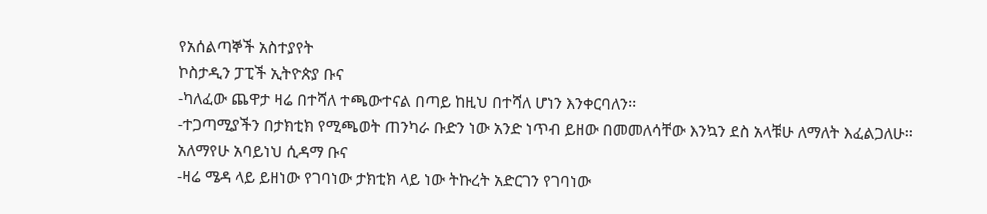የአሰልጣኞች አስተያየት
ኮስታዲን ፓፒች ኢትዮጵያ ቡና
-ካለፈው ጨዋታ ዛሬ በተሻለ ተጫውተናል በጣይ ከዚህ በተሻለ ሆነን እንቀርባለን፡፡
-ተጋጣሚያችን በታክቲክ የሚጫወት ጠንካራ ቡድን ነው አንድ ነጥብ ይዘው በመመለሳቸው እንኳን ደስ አላቹሁ ለማለት እፈልጋለሁ፡፡
አለማየሁ አባይነህ ሲዳማ ቡና
-ዛሬ ሜዳ ላይ ይዘነው የገባነው ታክቲክ ላይ ነው ትኩረት አድርገን የገባነው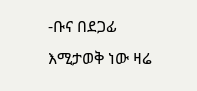-ቡና በደጋፊ እሚታወቅ ነው ዛሬ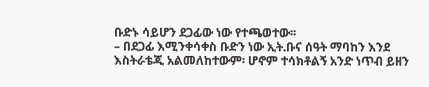ቡድኑ ሳይሆን ደጋፊው ነው የተጫወተው፡፡
– በደጋፊ እሚንቀሳቀስ ቡድን ነው ኢት.ቡና ሰዓት ማባከን እንደ እስትራቴጂ አልመለከተውም፡ ሆኖም ተሳክቶልኝ አንድ ነጥብ ይዘን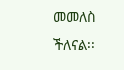መመለስ ችለናል፡፡